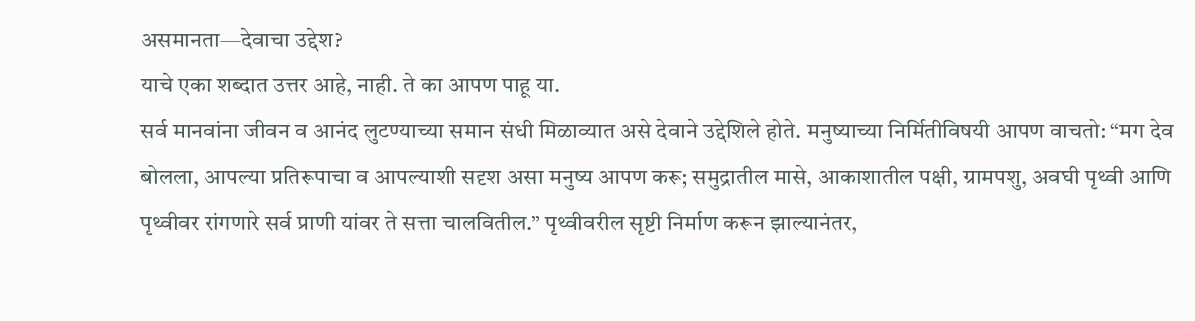असमानता—देवाचा उद्देश?
याचे एका शब्दात उत्तर आहे, नाही. ते का आपण पाहू या.
सर्व मानवांना जीवन व आनंद लुटण्याच्या समान संधी मिळाव्यात असे देवाने उद्देशिले होते. मनुष्याच्या निर्मितीविषयी आपण वाचतो: “मग देव बोलला, आपल्या प्रतिरूपाचा व आपल्याशी सदृश असा मनुष्य आपण करू; समुद्रातील मासे, आकाशातील पक्षी, ग्रामपशु, अवघी पृथ्वी आणि पृथ्वीवर रांगणारे सर्व प्राणी यांवर ते सत्ता चालवितील.” पृथ्वीवरील सृष्टी निर्माण करून झाल्यानंतर,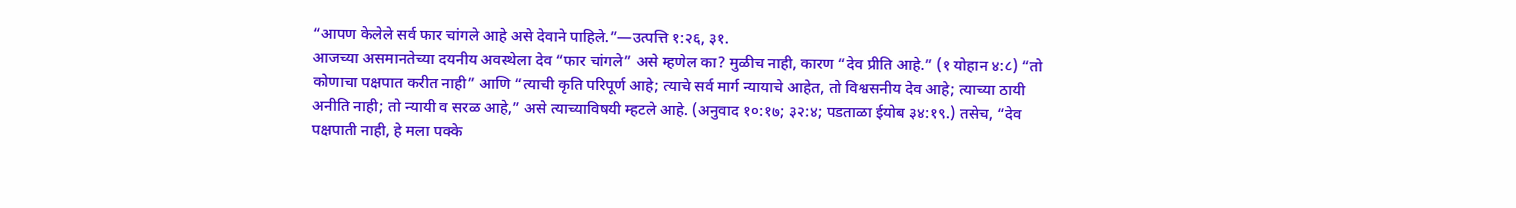“आपण केलेले सर्व फार चांगले आहे असे देवाने पाहिले.”—उत्पत्ति १:२६, ३१.
आजच्या असमानतेच्या दयनीय अवस्थेला देव “फार चांगले” असे म्हणेल का? मुळीच नाही, कारण “देव प्रीति आहे.” (१ योहान ४:८) “तो कोणाचा पक्षपात करीत नाही” आणि “त्याची कृति परिपूर्ण आहे; त्याचे सर्व मार्ग न्यायाचे आहेत, तो विश्वसनीय देव आहे; त्याच्या ठायी अनीति नाही; तो न्यायी व सरळ आहे,” असे त्याच्याविषयी म्हटले आहे. (अनुवाद १०:१७; ३२:४; पडताळा ईयोब ३४:१९.) तसेच, “देव पक्षपाती नाही, हे मला पक्के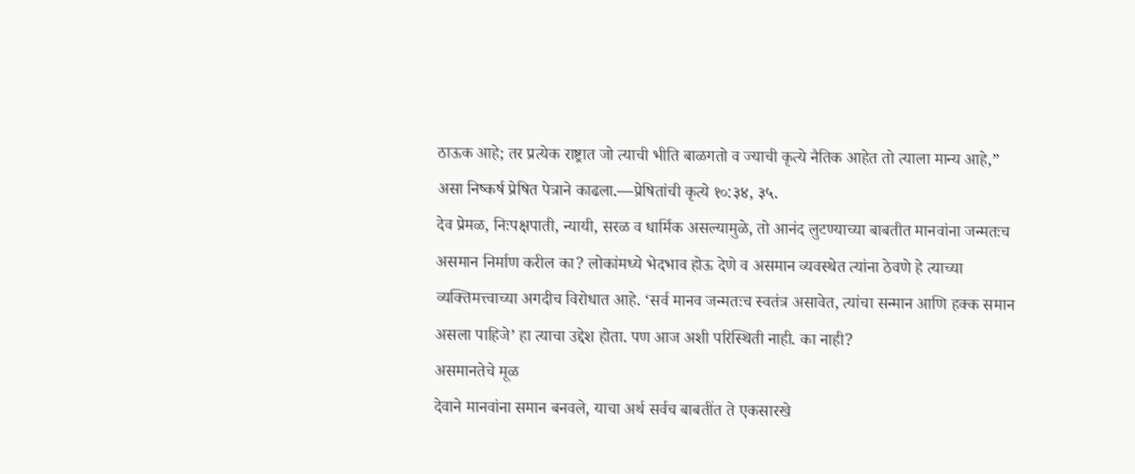ठाऊक आहे; तर प्रत्येक राष्ट्रात जो त्याची भीति बाळगतो व ज्याची कृत्ये नैतिक आहेत तो त्याला मान्य आहे,” असा निष्कर्ष प्रेषित पेत्राने काढला.—प्रेषितांची कृत्ये १०:३४, ३५.
देव प्रेमळ, निःपक्षपाती, न्यायी, सरळ व धार्मिक असल्यामुळे, तो आनंद लुटण्याच्या बाबतीत मानवांना जन्मतःच असमान निर्माण करील का? लोकांमध्ये भेदभाव होऊ देणे व असमान व्यवस्थेत त्यांना ठेवणे हे त्याच्या व्यक्तिमत्त्वाच्या अगदीच विरोधात आहे. ‘सर्व मानव जन्मतःच स्वतंत्र असावेत, त्यांचा सन्मान आणि हक्क समान असला पाहिजे’ हा त्याचा उद्देश होता. पण आज अशी परिस्थिती नाही. का नाही?
असमानतेचे मूळ
देवाने मानवांना समान बनवले, याचा अर्थ सर्वच बाबतींत ते एकसारखे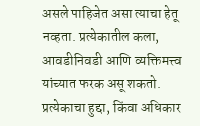असले पाहिजेत असा त्याचा हेतू नव्हता. प्रत्येकातील कला, आवडीनिवडी आणि व्यक्तिमत्त्व यांच्यात फरक असू शकतो. प्रत्येकाचा हुद्दा, किंवा अधिकार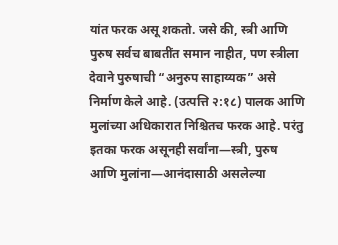यांत फरक असू शकतो. जसे की, स्त्री आणि पुरुष सर्वच बाबतींत समान नाहीत, पण स्त्रीला देवाने पुरुषाची “अनुरुप साहाय्यक” असे निर्माण केले आहे. (उत्पत्ति २:१८) पालक आणि मुलांच्या अधिकारात निश्चितच फरक आहे. परंतु इतका फरक असूनही सर्वांना—स्त्री, पुरुष आणि मुलांना—आनंदासाठी असलेल्या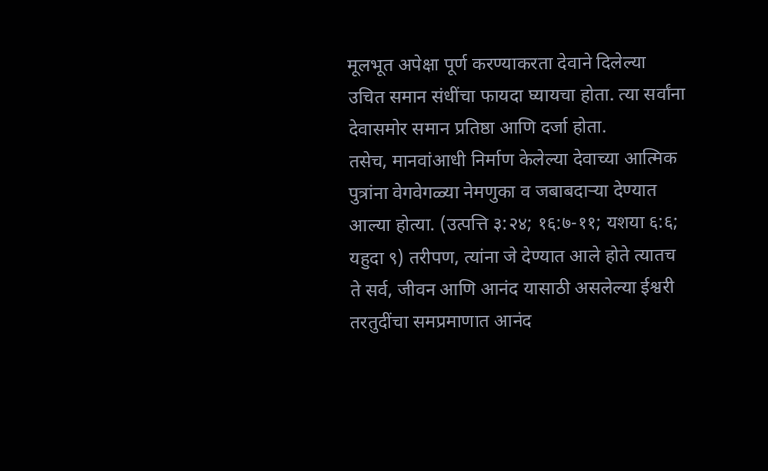मूलभूत अपेक्षा पूर्ण करण्याकरता देवाने दिलेल्या उचित समान संधींचा फायदा घ्यायचा होता. त्या सर्वांना देवासमोर समान प्रतिष्ठा आणि दर्जा होता.
तसेच, मानवांआधी निर्माण केलेल्या देवाच्या आत्मिक पुत्रांना वेगवेगळ्या नेमणुका व जबाबदाऱ्या देण्यात आल्या होत्या. (उत्पत्ति ३:२४; १६:७-११; यशया ६:६; यहुदा ९) तरीपण, त्यांना जे देण्यात आले होते त्यातच ते सर्व, जीवन आणि आनंद यासाठी असलेल्या ईश्वरी तरतुदींचा समप्रमाणात आनंद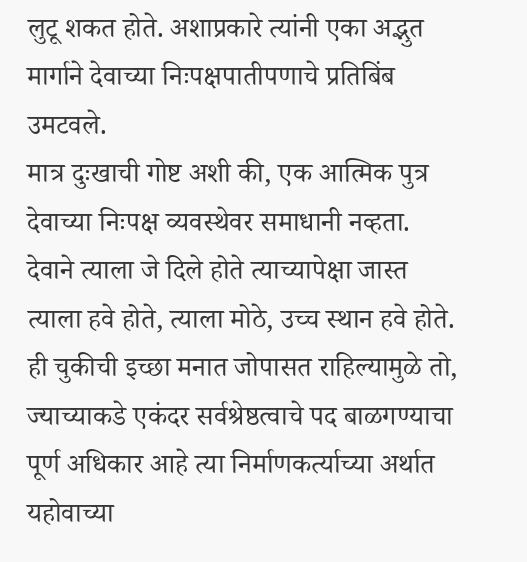लुटू शकत होते. अशाप्रकारे त्यांनी एका अद्भुत मार्गाने देवाच्या निःपक्षपातीपणाचे प्रतिबिंब उमटवले.
मात्र दुःखाची गोष्ट अशी की, एक आत्मिक पुत्र देवाच्या निःपक्ष व्यवस्थेवर समाधानी नव्हता. देवाने त्याला जे दिले होते त्याच्यापेक्षा जास्त त्याला हवे होते, त्याला मोठे, उच्च स्थान हवे होते. ही चुकीची इच्छा मनात जोपासत राहिल्यामुळे तो, ज्याच्याकडे एकंदर सर्वश्रेष्ठत्वाचे पद बाळगण्याचा पूर्ण अधिकार आहे त्या निर्माणकर्त्याच्या अर्थात यहोवाच्या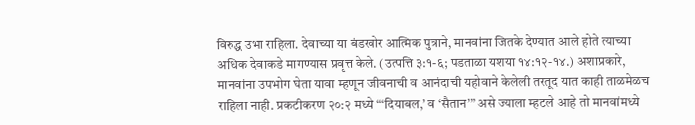विरुद्ध उभा राहिला. देवाच्या या बंडखोर आत्मिक पुत्राने, मानवांना जितके देण्यात आले होते त्याच्या अधिक देवाकडे मागण्यास प्रवृत्त केले. (उत्पत्ति ३:१-६; पडताळा यशया १४:१२-१४.) अशाप्रकारे, मानवांना उपभोग घेता यावा म्हणून जीवनाची व आनंदाची यहोवाने केलेली तरतूद यात काही ताळमेळच राहिला नाही. प्रकटीकरण २०:२ मध्ये “‘दियाबल,’ व ‘सैतान’” असे ज्याला म्हटले आहे तो मानवांमध्ये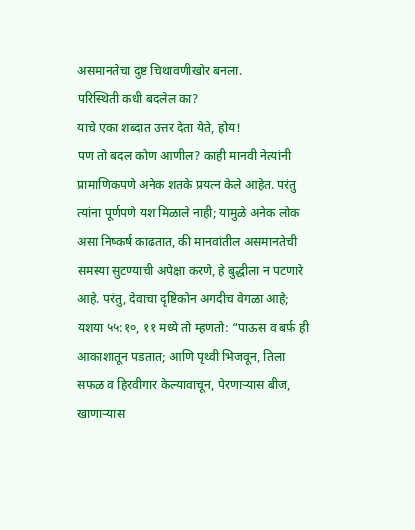असमानतेचा दुष्ट चिथावणीखोर बनला.
परिस्थिती कधी बदलेल का?
याचे एका शब्दात उत्तर देता येते, होय!
पण तो बदल कोण आणील? काही मानवी नेत्यांनी प्रामाणिकपणे अनेक शतके प्रयत्न केले आहेत. परंतु त्यांना पूर्णपणे यश मिळाले नाही; यामुळे अनेक लोक असा निष्कर्ष काढतात, की मानवांतील असमानतेची समस्या सुटण्याची अपेक्षा करणे, हे बुद्धीला न पटणारे आहे. परंतु, देवाचा दृष्टिकोन अगदीच वेगळा आहे; यशया ५५:१०, ११ मध्ये तो म्हणतो: “पाऊस व बर्फ ही आकाशातून पडतात; आणि पृथ्वी भिजवून, तिला सफळ व हिरवीगार केल्यावाचून, पेरणाऱ्यास बीज, खाणाऱ्यास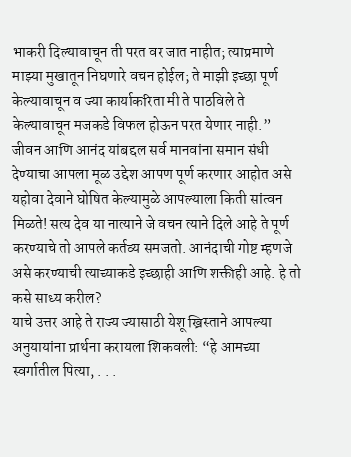भाकरी दिल्यावाचून ती परत वर जात नाहीत; त्याप्रमाणे माझ्या मुखातून निघणारे वचन होईल; ते माझी इच्छा पूर्ण केल्यावाचून व ज्या कार्याकरिता मी ते पाठविले ते केल्यावाचून मजकडे विफल होऊन परत येणार नाही.”
जीवन आणि आनंद यांबद्दल सर्व मानवांना समान संधी देण्याचा आपला मूळ उद्देश आपण पूर्ण करणार आहोत असे यहोवा देवाने घोषित केल्यामुळे आपल्याला किती सांत्वन मिळते! सत्य देव या नात्याने जे वचन त्याने दिले आहे ते पूर्ण करण्याचे तो आपले कर्तव्य समजतो. आनंदाची गोष्ट म्हणजे असे करण्याची त्याच्याकडे इच्छाही आणि शक्तीही आहे. हे तो कसे साध्य करील?
याचे उत्तर आहे ते राज्य ज्यासाठी येशू ख्रिस्ताने आपल्या अनुयायांना प्रार्थना करायला शिकवली: “हे आमच्या स्वर्गातील पित्या, . . .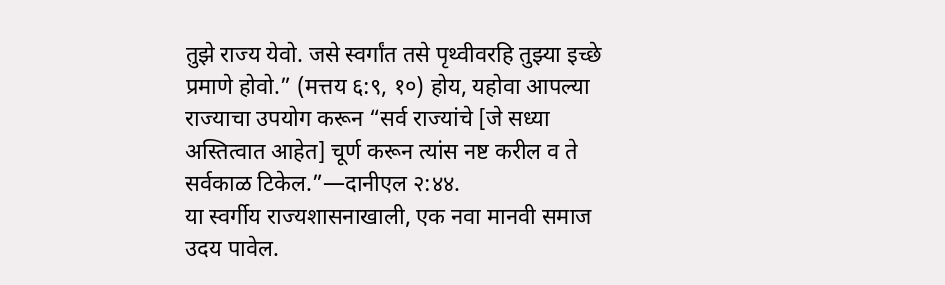तुझे राज्य येवो. जसे स्वर्गांत तसे पृथ्वीवरहि तुझ्या इच्छे प्रमाणे होवो.” (मत्तय ६:९, १०) होय, यहोवा आपल्या राज्याचा उपयोग करून “सर्व राज्यांचे [जे सध्या अस्तित्वात आहेत] चूर्ण करून त्यांस नष्ट करील व ते सर्वकाळ टिकेल.”—दानीएल २:४४.
या स्वर्गीय राज्यशासनाखाली, एक नवा मानवी समाज उदय पावेल.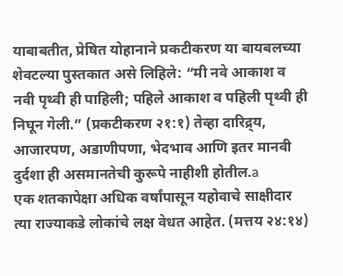याबाबतीत, प्रेषित योहानाने प्रकटीकरण या बायबलच्या शेवटल्या पुस्तकात असे लिहिले: “मी नवे आकाश व नवी पृथ्वी ही पाहिली; पहिले आकाश व पहिली पृथ्वी ही निघून गेली.” (प्रकटीकरण २१:१) तेव्हा दारिद्र्य, आजारपण, अडाणीपणा, भेदभाव आणि इतर मानवी दुर्दशा ही असमानतेची कुरूपे नाहीशी होतील.a
एक शतकापेक्षा अधिक वर्षांपासून यहोवाचे साक्षीदार त्या राज्याकडे लोकांचे लक्ष वेधत आहेत. (मत्तय २४:१४)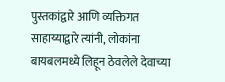पुस्तकांद्वारे आणि व्यक्तिगत साहाय्याद्वारे त्यांनी, लोकांना बायबलमध्ये लिहून ठेवलेले देवाच्या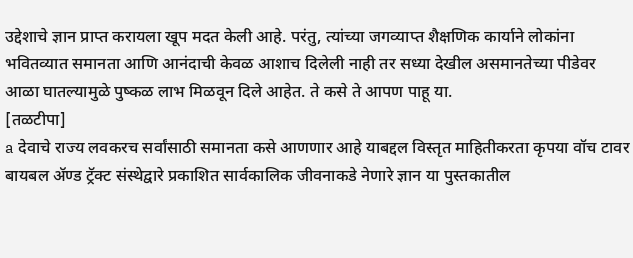उद्देशाचे ज्ञान प्राप्त करायला खूप मदत केली आहे. परंतु, त्यांच्या जगव्याप्त शैक्षणिक कार्याने लोकांना भवितव्यात समानता आणि आनंदाची केवळ आशाच दिलेली नाही तर सध्या देखील असमानतेच्या पीडेवर आळा घातल्यामुळे पुष्कळ लाभ मिळवून दिले आहेत. ते कसे ते आपण पाहू या.
[तळटीपा]
a देवाचे राज्य लवकरच सर्वांसाठी समानता कसे आणणार आहे याबद्दल विस्तृत माहितीकरता कृपया वॉच टावर बायबल ॲण्ड ट्रॅक्ट संस्थेद्वारे प्रकाशित सार्वकालिक जीवनाकडे नेणारे ज्ञान या पुस्तकातील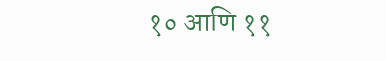१० आणि ११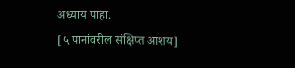अध्याय पाहा.
[५ पानांवरील संक्षिप्त आशय]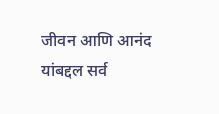जीवन आणि आनंद यांबद्दल सर्व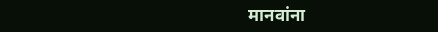मानवांना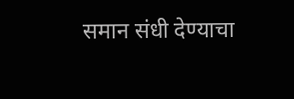समान संधी देण्याचा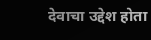देवाचा उद्देश होता